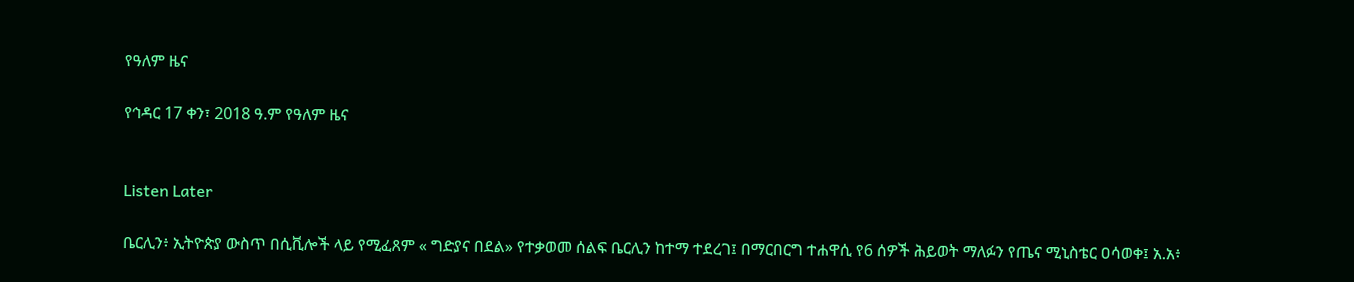የዓለም ዜና

የኅዳር 17 ቀን፣ 2018 ዓ.ም የዓለም ዜና


Listen Later

ቤርሊን፥ ኢትዮጵያ ውስጥ በሲቪሎች ላይ የሚፈጸም « ግድያና በደል» የተቃወመ ሰልፍ ቤርሊን ከተማ ተደረገ፤ በማርበርግ ተሐዋሲ የ6 ሰዎች ሕይወት ማለፉን የጤና ሚኒስቴር ዐሳወቀ፤ አ.አ፥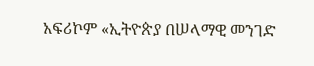አፍሪኮም «ኢትዮጵያ በሠላማዊ መንገድ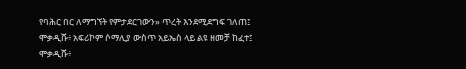የባሕር በር ለማግኘት የምታደርገውን» ጥረት እንደሚደግፍ ገለጠ፤ ሞቃዲሹ፥ አፍሪኮም ሶማሊያ ውስጥ አይኤስ ላይ ልዩ ዘመቻ ከፈተ፤ ሞቃዲሹ፥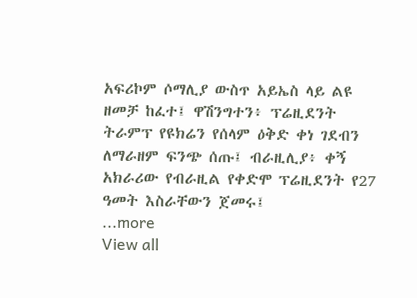አፍሪኮም ሶማሊያ ውስጥ አይኤስ ላይ ልዩ ዘመቻ ከፈተ፤ ዋሽንግተን፥ ፕሬዚደንት ትራምፕ የዩክሬን የሰላም ዕቅድ ቀነ ገደብን ለማራዘም ፍንጭ ሰጡ፤ ብራዚሊያ፥ ቀኝ አክራሪው የብራዚል የቀድሞ ፕሬዚደንት የ27 ዓመት እስራቸውን ጀመሩ፤
...more
View all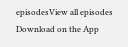episodesView all episodes
Download on the App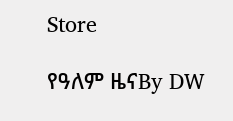Store

የዓለም ዜናBy DW